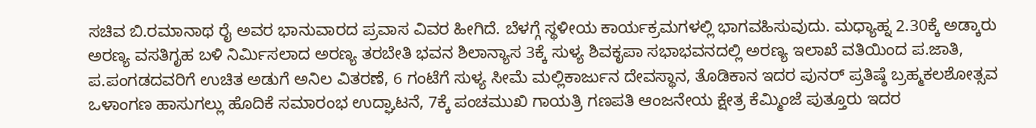ಸಚಿವ ಬಿ.ರಮಾನಾಥ ರೈ ಅವರ ಭಾನುವಾರದ ಪ್ರವಾಸ ವಿವರ ಹೀಗಿದೆ. ಬೆಳಗ್ಗೆ ಸ್ಥಳೀಯ ಕಾರ್ಯಕ್ರಮಗಳಲ್ಲಿ ಭಾಗವಹಿಸುವುದು. ಮಧ್ಯಾಹ್ನ 2.30ಕ್ಕೆ ಅಡ್ಕಾರು ಅರಣ್ಯ ವಸತಿಗೃಹ ಬಳಿ ನಿರ್ಮಿಸಲಾದ ಅರಣ್ಯ ತರಬೇತಿ ಭವನ ಶಿಲಾನ್ಯಾಸ 3ಕ್ಕೆ ಸುಳ್ಯ ಶಿವಕೃಪಾ ಸಭಾಭವನದಲ್ಲಿ ಅರಣ್ಯ ಇಲಾಖೆ ವತಿಯಿಂದ ಪ.ಜಾತಿ, ಪ.ಪಂಗಡದವರಿಗೆ ಉಚಿತ ಅಡುಗೆ ಅನಿಲ ವಿತರಣೆ, 6 ಗಂಟೆಗೆ ಸುಳ್ಯ ಸೀಮೆ ಮಲ್ಲಿಕಾರ್ಜುನ ದೇವಸ್ಥಾನ, ತೊಡಿಕಾನ ಇದರ ಪುನರ್ ಪ್ರತಿಷ್ಠೆ ಬ್ರಹ್ಮಕಲಶೋತ್ಸವ ಒಳಾಂಗಣ ಹಾಸುಗಲ್ಲು ಹೊದಿಕೆ ಸಮಾರಂಭ ಉದ್ಘಾಟನೆ, 7ಕ್ಕೆ ಪಂಚಮುಖಿ ಗಾಯತ್ರಿ ಗಣಪತಿ ಆಂಜನೇಯ ಕ್ಷೇತ್ರ ಕೆಮ್ಮಿಂಜೆ ಪುತ್ತೂರು ಇದರ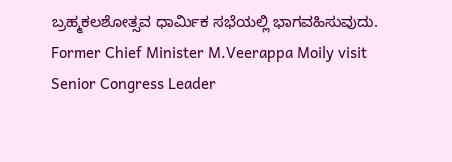ಬ್ರಹ್ಮಕಲಶೋತ್ಸವ ಧಾರ್ಮಿಕ ಸಭೆಯಲ್ಲಿ ಭಾಗವಹಿಸುವುದು.
Former Chief Minister M.Veerappa Moily visit Senior Congress Leader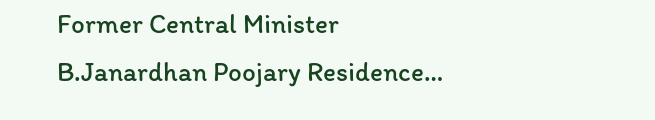Former Central Minister B.Janardhan Poojary Residence…